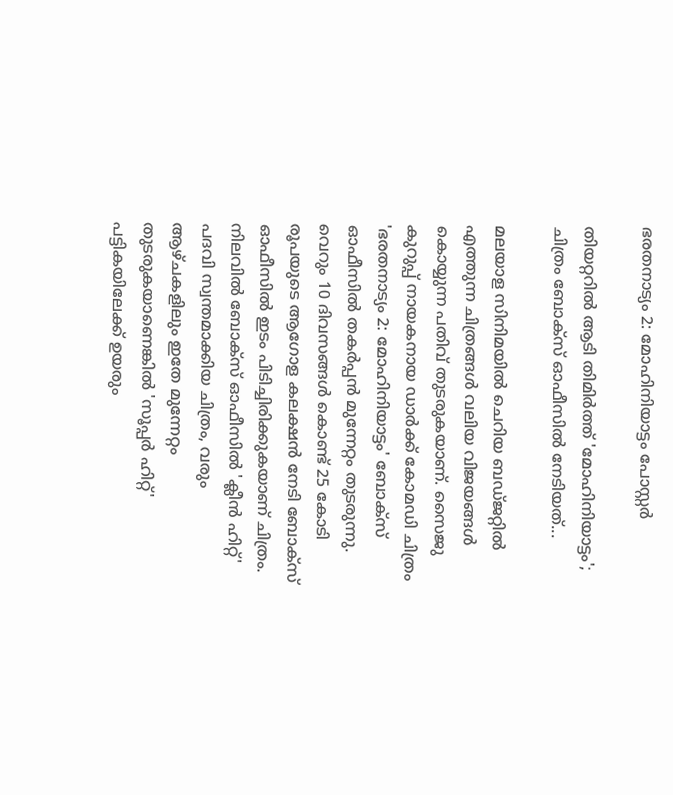ഭരതനാട്യം 2: മോഹിനിയാട്ടം പോസ്റ്റർ

തിയറ്ററിൽ ആടി തിമിർത്ത് 'മോഹിനിയാട്ടം'; ചിത്രം ബോക്സ്‌ ഓഫീസിൽ നേടിയത്...

മലയാള സിനിമയിൽ ചെറിയ ബഡ്ജറ്റിൽ എത്തുന്ന ചിത്രങ്ങൾ വലിയ വിജയങ്ങൾ കൊയ്യുന്ന പതിവ് തുടരുകയാണ്. സൈജു കുറുപ്പ് നായകനായ ഡാർക്ക് കോമഡി ചിത്രം 'ഭരതനാട്യം 2: മോഹിനിയാട്ടം' ബോക്സ് ഓഫീസിൽ തകർപ്പൻ മുന്നേറ്റം തുടരുന്നു. വെറും 10 ദിവസങ്ങൾ കൊണ്ട് 25 കോടി രൂപയുടെ ആഗോള കലക്ഷൻ നേടി ബോക്സ് ഓഫീസിൽ ഇടം പിടിച്ചിരിക്കുകയാണ് ചിത്രം. നിലവിൽ ബോക്സ് ഓഫീസിൽ 'ക്ലീൻ ഹിറ്റ്' പദവി സ്വന്തമാക്കിയ ചിത്രം, വരും ആഴ്ചകളിലും ഇതേ മുന്നേറ്റം തുടരുകയാണെങ്കിൽ 'സൂപ്പർ ഹിറ്റ്' പട്ടികയിലേക്ക് ഉയരും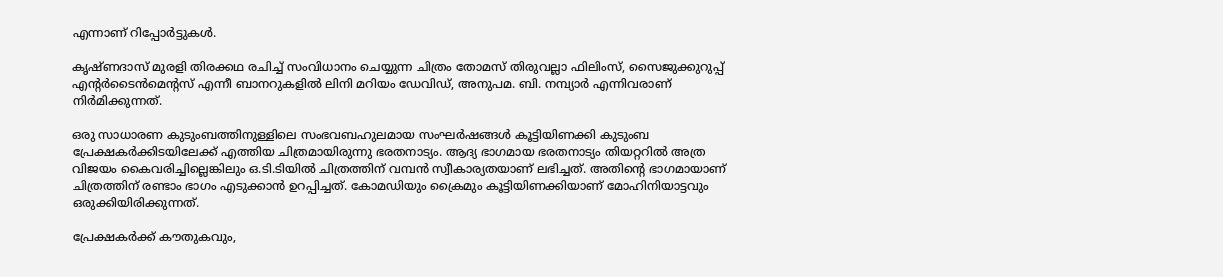എന്നാണ് റിപ്പോർട്ടുകൾ.

കൃഷ്ണദാസ് മുരളി തിരക്കഥ രചിച്ച് സംവിധാനം ചെയ്യുന്ന ചിത്രം തോമസ് തിരുവല്ലാ ഫിലിംസ്, സൈജുക്കുറുപ്പ് എന്‍റർടൈൻമെന്‍റസ് എന്നീ ബാനറുകളിൽ ലിനി മറിയം ഡേവിഡ്, അനുപമ. ബി. നമ്പ്യാർ എന്നിവരാണ് നിർമിക്കുന്നത്.

ഒരു സാധാരണ കുടുംബത്തിനുള്ളിലെ സംഭവബഹുലമായ സംഘർഷങ്ങൾ കൂട്ടിയിണക്കി കുടുംബ പ്രേക്ഷകർക്കിടയിലേക്ക് എത്തിയ ചിത്രമായിരുന്നു ഭരതനാട്യം. ആദ്യ ഭാഗമായ ഭരതനാട്യം തിയറ്ററിൽ അത്ര വിജയം കൈവരിച്ചില്ലെങ്കിലും ഒ.ടി.ടിയിൽ ചിത്രത്തിന് വമ്പൻ സ്വീകാര്യതയാണ് ലഭിച്ചത്. അതിന്‍റെ ഭാഗമായാണ് ചിത്രത്തിന് രണ്ടാം ഭാഗം എടുക്കാൻ ഉറപ്പിച്ചത്. കോമഡിയും ക്രൈമും കൂട്ടിയിണക്കിയാണ് മോഹിനിയാട്ടവും ഒരുക്കിയിരിക്കുന്നത്.

പ്രേക്ഷകർക്ക് കൗതുകവും,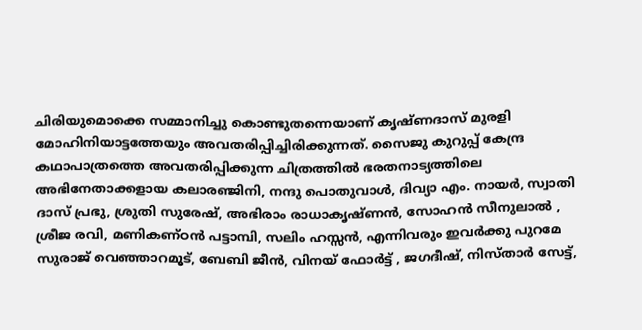ചിരിയുമൊക്കെ സമ്മാനിച്ചു കൊണ്ടുതന്നെയാണ് കൃഷ്ണദാസ് മുരളി മോഹിനിയാട്ടത്തേയും അവതരിപ്പിച്ചിരിക്കുന്നത്. സൈജു കുറുപ്പ് കേന്ദ്ര കഥാപാത്രത്തെ അവതരിപ്പിക്കുന്ന ചിത്രത്തിൽ ഭരതനാട്യത്തിലെ അഭിനേതാക്കളായ കലാരഞ്ജിനി, നന്ദു പൊതുവാൾ, ദിവ്യാ എം. നായർ, സ്വാതി ദാസ് പ്രഭു, ശ്രുതി സുരേഷ്, അഭിരാം രാധാകൃഷ്ണൻ, സോഹൻ സീനുലാൽ , ശ്രീജ രവി, മണികണ്ഠൻ പട്ടാമ്പി, സലിം ഹസ്സൻ, എന്നിവരും ഇവർക്കു പുറമേ സുരാജ് വെഞ്ഞാറമൂട്, ബേബി ജീൻ, വിനയ് ഫോർട്ട് , ജഗദീഷ്, നിസ്താർ സേട്ട്,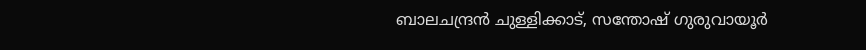ബാലചന്ദ്രൻ ചുള്ളിക്കാട്, സന്തോഷ് ഗുരുവായൂർ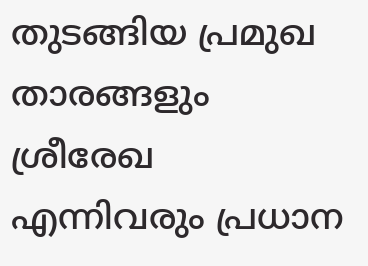തുടങ്ങിയ പ്രമുഖ താരങ്ങളും ശ്രീരേഖ എന്നിവരും പ്രധാന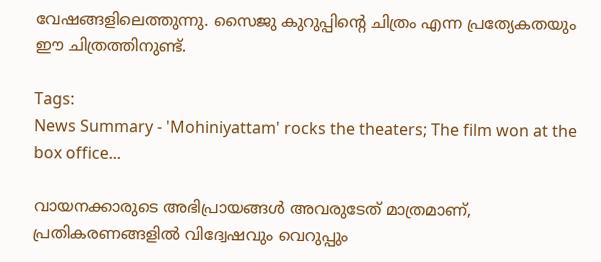വേഷങ്ങളിലെത്തുന്നു. സൈജു കുറുപ്പിന്റെ ചിത്രം എന്ന പ്രത്യേകതയും ഈ ചിത്രത്തിനുണ്ട്.

Tags:
News Summary - 'Mohiniyattam' rocks the theaters; The film won at the box office...

വായനക്കാരുടെ അഭിപ്രായങ്ങള്‍ അവരുടേത് മാത്രമാണ്, പ്രതികരണങ്ങളിൽ വിദ്വേഷവും വെറുപ്പും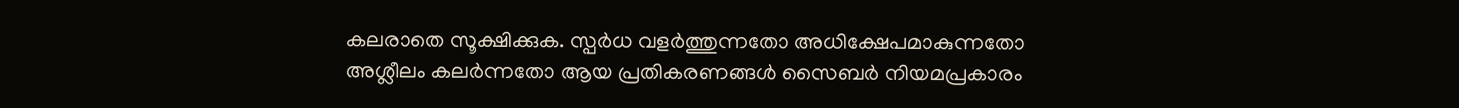കലരാതെ സൂക്ഷിക്കുക. സ്പർധ വളർത്തുന്നതോ അധിക്ഷേപമാകുന്നതോ അശ്ലീലം കലർന്നതോ ആയ പ്രതികരണങ്ങൾ സൈബർ നിയമപ്രകാരം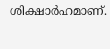ശിക്ഷാർഹമാണ്.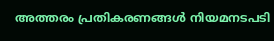അത്തരം പ്രതികരണങ്ങൾ നിയമനടപടി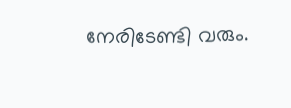നേരിടേണ്ടി വരും.